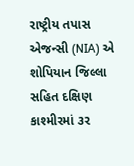રાષ્ટ્રીય તપાસ એજન્સી (NIA) એ શોપિયાન જિલ્લા સહિત દક્ષિણ કાશ્મીરમાં ૩ર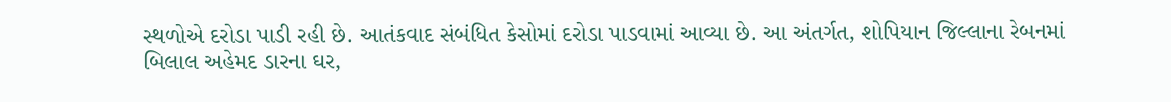સ્થળોએ દરોડા પાડી રહી છે. આતંકવાદ સંબંધિત કેસોમાં દરોડા પાડવામાં આવ્યા છે. આ અંતર્ગત, શોપિયાન જિલ્લાના રેબનમાં બિલાલ અહેમદ ડારના ઘર,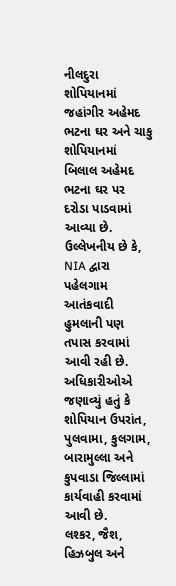નીલદુરા શોપિયાનમાં જહાંગીર અહેમદ ભટના ઘર અને ચાકુ શોપિયાનમાં બિલાલ અહેમદ ભટના ઘર પર દરોડા પાડવામાં આવ્યા છે. ઉલ્લેખનીય છે કે, NIA દ્વારા પહેલગામ આતંકવાદી હુમલાની પણ તપાસ કરવામાં આવી રહી છે. અધિકારીઓએ જણાવ્યું હતું કે શોપિયાન ઉપરાંત, પુલવામા, કુલગામ, બારામુલ્લા અને કુપવાડા જિલ્લામાં કાર્યવાહી કરવામાં આવી છે.
લશ્કર, જૈશ, હિઝબુલ અને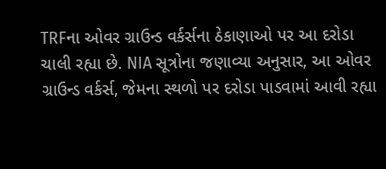TRFના ઓવર ગ્રાઉન્ડ વર્કર્સના ઠેકાણાઓ પર આ દરોડા ચાલી રહ્યા છે. NIA સૂત્રોના જણાવ્યા અનુસાર, આ ઓવર ગ્રાઉન્ડ વર્કર્સ, જેમના સ્થળો પર દરોડા પાડવામાં આવી રહ્યા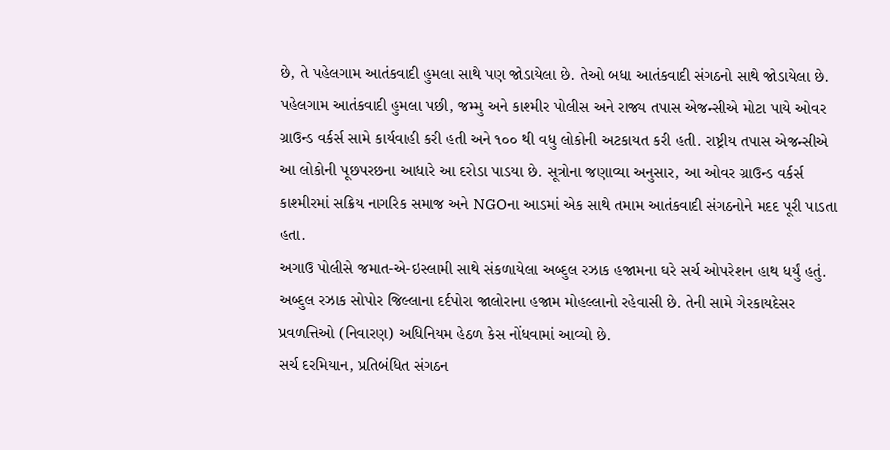છે, તે પહેલગામ આતંકવાદી હુમલા સાથે પણ જોડાયેલા છે. તેઓ બધા આતંકવાદી સંગઠનો સાથે જોડાયેલા છે.
પહેલગામ આતંકવાદી હુમલા પછી, જમ્મુ અને કાશ્મીર પોલીસ અને રાજ્ય તપાસ એજન્સીએ મોટા પાયે ઓવર ગ્રાઉન્ડ વર્કર્સ સામે કાર્યવાહી કરી હતી અને ૧૦૦ થી વધુ લોકોની અટકાયત કરી હતી. રાષ્ટ્રીય તપાસ એજન્સીએ આ લોકોની પૂછપરછના આધારે આ દરોડા પાડયા છે. સૂત્રોના જણાવ્યા અનુસાર, આ ઓવર ગ્રાઉન્ડ વર્કર્સ કાશ્મીરમાં સક્રિય નાગરિક સમાજ અને NGOના આડમાં એક સાથે તમામ આતંકવાદી સંગઠનોને મદદ પૂરી પાડતા હતા.
અગાઉ પોલીસે જમાત-એ-ઇસ્લામી સાથે સંકળાયેલા અબ્દુલ રઝાક હજામના ઘરે સર્ચ ઓપરેશન હાથ ધર્યું હતું. અબ્દુલ રઝાક સોપોર જિલ્લાના દર્દપોરા જાલોરાના હજામ મોહલ્લાનો રહેવાસી છે. તેની સામે ગેરકાયદેસર પ્રવળત્તિઓ (નિવારણ) અધિનિયમ હેઠળ કેસ નોંધવામાં આવ્યો છે.
સર્ચ દરમિયાન, પ્રતિબંધિત સંગઠન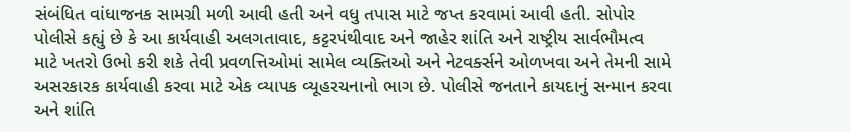સંબંધિત વાંધાજનક સામગ્રી મળી આવી હતી અને વધુ તપાસ માટે જપ્ત કરવામાં આવી હતી. સોપોર પોલીસે કહ્યું છે કે આ કાર્યવાહી અલગતાવાદ, કટ્ટરપંથીવાદ અને જાહેર શાંતિ અને રાષ્ટ્રીય સાર્વભૌમત્વ માટે ખતરો ઉભો કરી શકે તેવી પ્રવળત્તિઓમાં સામેલ વ્યક્તિઓ અને નેટવર્ક્સને ઓળખવા અને તેમની સામે અસરકારક કાર્યવાહી કરવા માટે એક વ્યાપક વ્યૂહરચનાનો ભાગ છે. પોલીસે જનતાને કાયદાનું સન્માન કરવા અને શાંતિ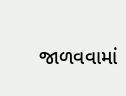જાળવવામાં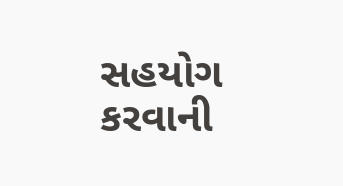સહયોગ કરવાની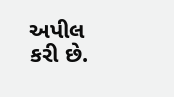અપીલ કરી છે.